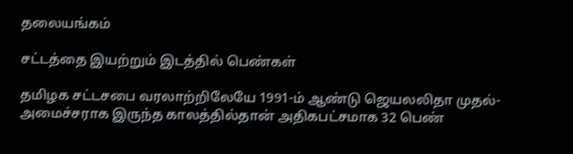தலையங்கம்

சட்டத்தை இயற்றும் இடத்தில் பெண்கள்

தமிழக சட்டசபை வரலாற்றிலேயே 1991-ம் ஆண்டு ஜெயலலிதா முதல்-அமைச்சராக இருந்த காலத்தில்தான் அதிகபட்சமாக 32 பெண்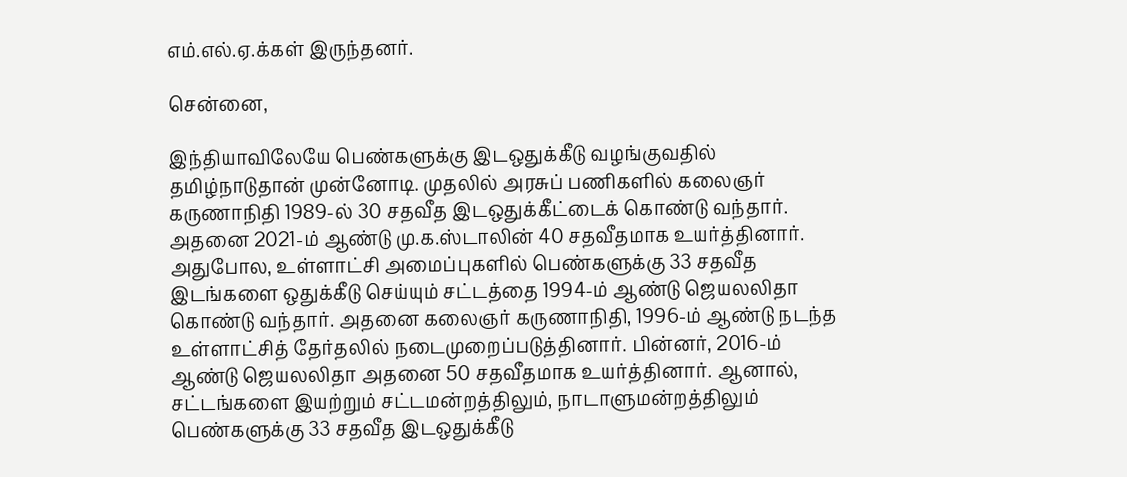எம்.எல்.ஏ.க்கள் இருந்தனர்.

சென்னை,

இந்தியாவிலேயே பெண்களுக்கு இடஒதுக்கீடு வழங்குவதில் தமிழ்நாடுதான் முன்னோடி. முதலில் அரசுப் பணிகளில் கலைஞர் கருணாநிதி 1989-ல் 30 சதவீத இடஒதுக்கீட்டைக் கொண்டு வந்தார். அதனை 2021-ம் ஆண்டு மு.க.ஸ்டாலின் 40 சதவீதமாக உயர்த்தினார். அதுபோல, உள்ளாட்சி அமைப்புகளில் பெண்களுக்கு 33 சதவீத இடங்களை ஒதுக்கீடு செய்யும் சட்டத்தை 1994-ம் ஆண்டு ஜெயலலிதா கொண்டு வந்தார். அதனை கலைஞர் கருணாநிதி, 1996-ம் ஆண்டு நடந்த உள்ளாட்சித் தேர்தலில் நடைமுறைப்படுத்தினார். பின்னர், 2016-ம் ஆண்டு ஜெயலலிதா அதனை 50 சதவீதமாக உயர்த்தினார். ஆனால், சட்டங்களை இயற்றும் சட்டமன்றத்திலும், நாடாளுமன்றத்திலும் பெண்களுக்கு 33 சதவீத இடஒதுக்கீடு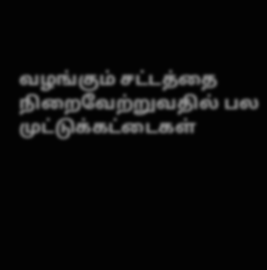வழங்கும் சட்டத்தை நிறைவேற்றுவதில் பல முட்டுக்கட்டைகள்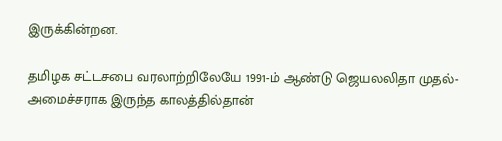இருக்கின்றன.

தமிழக சட்டசபை வரலாற்றிலேயே 1991-ம் ஆண்டு ஜெயலலிதா முதல்-அமைச்சராக இருந்த காலத்தில்தான்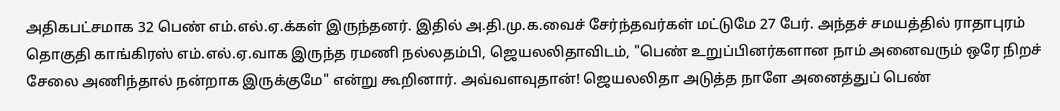அதிகபட்சமாக 32 பெண் எம்.எல்.ஏ.க்கள் இருந்தனர். இதில் அ.தி.மு.க.வைச் சேர்ந்தவர்கள் மட்டுமே 27 பேர். அந்தச் சமயத்தில் ராதாபுரம் தொகுதி காங்கிரஸ் எம்.எல்.ஏ.வாக இருந்த ரமணி நல்லதம்பி, ஜெயலலிதாவிடம், "பெண் உறுப்பினர்களான நாம் அனைவரும் ஒரே நிறச் சேலை அணிந்தால் நன்றாக இருக்குமே" என்று கூறினார். அவ்வளவுதான்! ஜெயலலிதா அடுத்த நாளே அனைத்துப் பெண்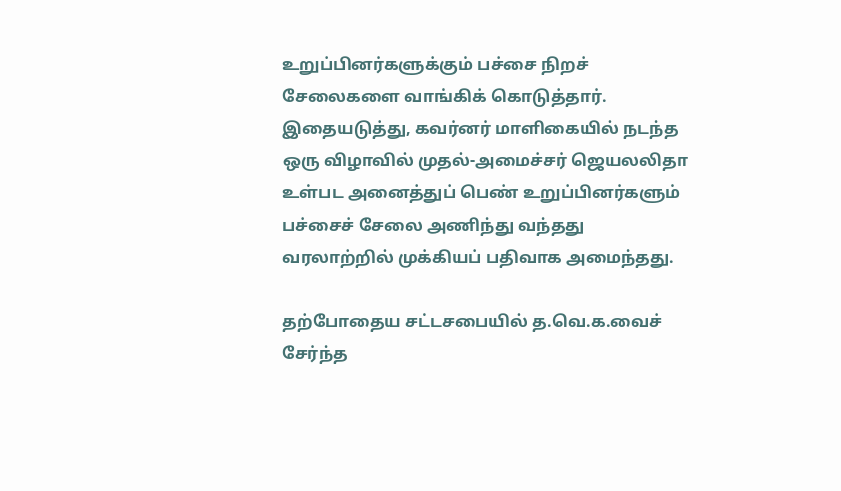உறுப்பினர்களுக்கும் பச்சை நிறச் சேலைகளை வாங்கிக் கொடுத்தார். இதையடுத்து, கவர்னர் மாளிகையில் நடந்த ஒரு விழாவில் முதல்-அமைச்சர் ஜெயலலிதா உள்பட அனைத்துப் பெண் உறுப்பினர்களும் பச்சைச் சேலை அணிந்து வந்தது வரலாற்றில் முக்கியப் பதிவாக அமைந்தது.

தற்போதைய சட்டசபையில் த.வெ.க.வைச் சேர்ந்த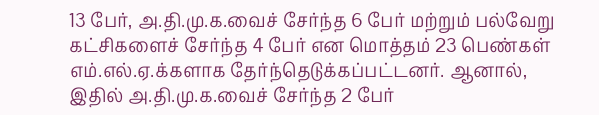13 பேர், அ.தி.மு.க.வைச் சேர்ந்த 6 பேர் மற்றும் பல்வேறு கட்சிகளைச் சேர்ந்த 4 பேர் என மொத்தம் 23 பெண்கள் எம்.எல்.ஏ.க்களாக தேர்ந்தெடுக்கப்பட்டனர். ஆனால், இதில் அ.தி.மு.க.வைச் சேர்ந்த 2 பேர்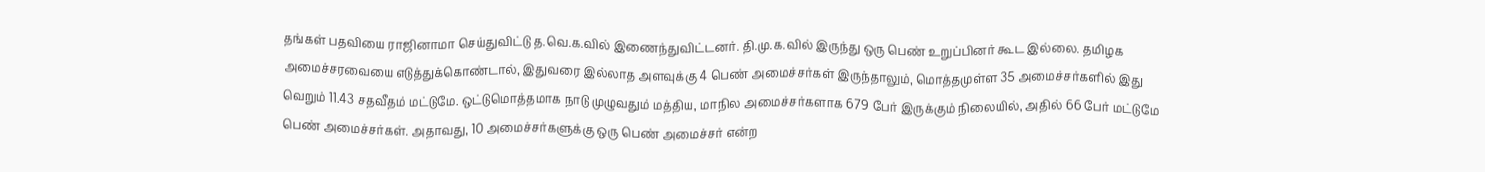தங்கள் பதவியை ராஜினாமா செய்துவிட்டு த.வெ.க.வில் இணைந்துவிட்டனர். தி.மு.க.வில் இருந்து ஒரு பெண் உறுப்பினர் கூட இல்லை. தமிழக அமைச்சரவையை எடுத்துக்கொண்டால், இதுவரை இல்லாத அளவுக்கு 4 பெண் அமைச்சர்கள் இருந்தாலும், மொத்தமுள்ள 35 அமைச்சர்களில் இது வெறும் 11.43 சதவீதம் மட்டுமே. ஒட்டுமொத்தமாக நாடு முழுவதும் மத்திய, மாநில அமைச்சர்களாக 679 பேர் இருக்கும் நிலையில், அதில் 66 பேர் மட்டுமே பெண் அமைச்சர்கள். அதாவது, 10 அமைச்சர்களுக்கு ஒரு பெண் அமைச்சர் என்ற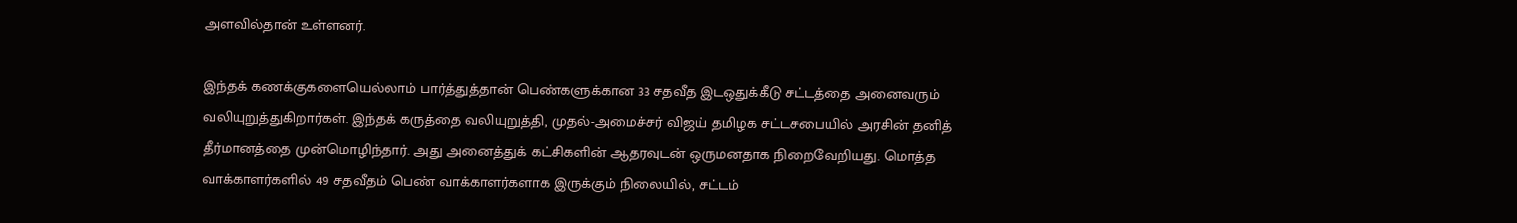அளவில்தான் உள்ளனர்.

இந்தக் கணக்குகளையெல்லாம் பார்த்துத்தான் பெண்களுக்கான 33 சதவீத இடஒதுக்கீடு சட்டத்தை அனைவரும் வலியுறுத்துகிறார்கள். இந்தக் கருத்தை வலியுறுத்தி, முதல்-அமைச்சர் விஜய் தமிழக சட்டசபையில் அரசின் தனித் தீர்மானத்தை முன்மொழிந்தார். அது அனைத்துக் கட்சிகளின் ஆதரவுடன் ஒருமனதாக நிறைவேறியது. மொத்த வாக்காளர்களில் 49 சதவீதம் பெண் வாக்காளர்களாக இருக்கும் நிலையில், சட்டம்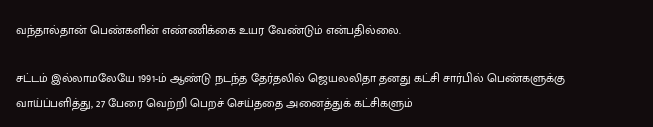வந்தால்தான் பெண்களின் எண்ணிக்கை உயர வேண்டும் என்பதில்லை.

சட்டம் இல்லாமலேயே 1991-ம் ஆண்டு நடந்த தேர்தலில் ஜெயலலிதா தனது கட்சி சார்பில் பெண்களுக்கு வாய்ப்பளித்து, 27 பேரை வெற்றி பெறச் செய்ததை அனைத்துக் கட்சிகளும்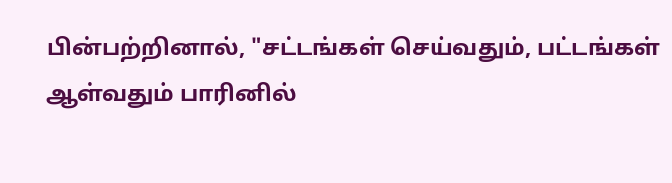பின்பற்றினால், "சட்டங்கள் செய்வதும், பட்டங்கள் ஆள்வதும் பாரினில்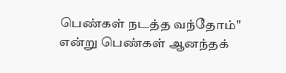பெண்கள் நடத்த வந்தோம்" என்று பெண்கள் ஆனந்தக்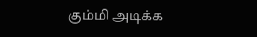கும்மி அடிக்க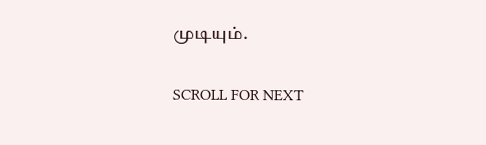முடியும்.

SCROLL FOR NEXT